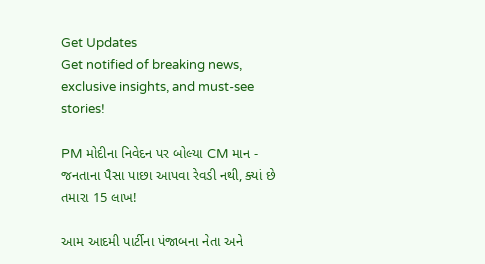Get Updates
Get notified of breaking news, exclusive insights, and must-see stories!

PM મોદીના નિવેદન પર બોલ્યા CM માન - જનતાના પૈસા પાછા આપવા રેવડી નથી, ક્યાં છે તમારા 15 લાખ!

આમ આદમી પાર્ટીના પંજાબના નેતા અને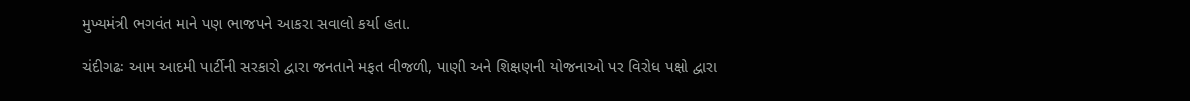મુખ્યમંત્રી ભગવંત માને પણ ભાજપને આકરા સવાલો કર્યા હતા.

ચંદીગઢઃ આમ આદમી પાર્ટીની સરકારો દ્વારા જનતાને મફત વીજળી, પાણી અને શિક્ષણની યોજનાઓ પર વિરોધ પક્ષો દ્વારા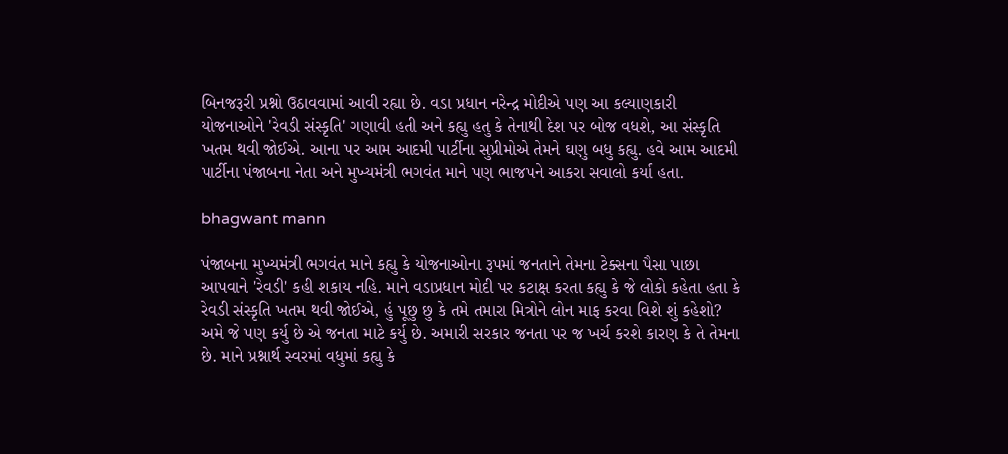બિનજરૂરી પ્રશ્નો ઉઠાવવામાં આવી રહ્યા છે. વડા પ્રધાન નરેન્દ્ર મોદીએ પણ આ કલ્યાણકારી યોજનાઓને 'રેવડી સંસ્કૃતિ' ગણાવી હતી અને કહ્યુ હતુ કે તેનાથી દેશ પર બોજ વધશે, આ સંસ્કૃતિ ખતમ થવી જોઈએ. આના પર આમ આદમી પાર્ટીના સુપ્રીમોએ તેમને ઘણુ બધુ કહ્યુ. હવે આમ આદમી પાર્ટીના પંજાબના નેતા અને મુખ્યમંત્રી ભગવંત માને પણ ભાજપને આકરા સવાલો કર્યા હતા.

bhagwant mann

પંજાબના મુખ્યમંત્રી ભગવંત માને કહ્યુ કે યોજનાઓના રૂપમાં જનતાને તેમના ટેક્સના પૈસા પાછા આપવાને 'રેવડી' કહી શકાય નહિ. માને વડાપ્રધાન મોદી પર કટાક્ષ કરતા કહ્યુ કે જે લોકો કહેતા હતા કે રેવડી સંસ્કૃતિ ખતમ થવી જોઈએ, હું પૂછુ છુ કે તમે તમારા મિત્રોને લોન માફ કરવા વિશે શું કહેશો? અમે જે પણ કર્યુ છે એ જનતા માટે કર્યુ છે. અમારી સરકાર જનતા પર જ ખર્ચ કરશે કારણ કે તે તેમના છે. માને પ્રશ્નાર્થ સ્વરમાં વધુમાં કહ્યુ કે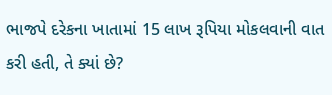ભાજપે દરેકના ખાતામાં 15 લાખ રૂપિયા મોકલવાની વાત કરી હતી, તે ક્યાં છે?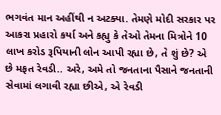ભગવંત માન અહીંથી ન અટક્યા. તેમણે મોદી સરકાર પર આકરા પ્રહારો કર્યા અને કહ્યુ કે તેઓ તેમના મિત્રોને 10 લાખ કરોડ રૂપિયાની લોન આપી રહ્યા છે, તે શું છે? એ છે મફત રેવડી.. અરે, અમે તો જનતાના પૈસાને જનતાની સેવામાં લગાવી રહ્યા છીએ, એ રેવડી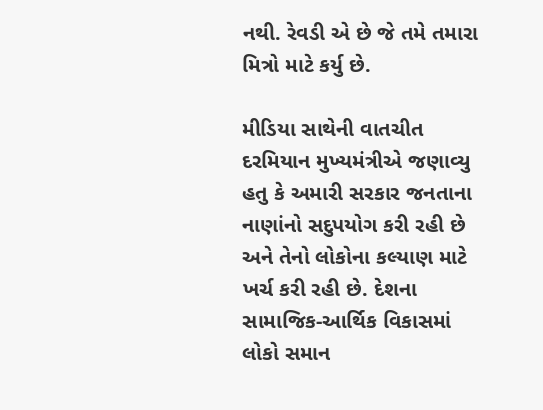નથી. રેવડી એ છે જે તમે તમારા મિત્રો માટે કર્યુ છે.

મીડિયા સાથેની વાતચીત દરમિયાન મુખ્યમંત્રીએ જણાવ્યુ હતુ કે અમારી સરકાર જનતાના નાણાંનો સદુપયોગ કરી રહી છે અને તેનો લોકોના કલ્યાણ માટે ખર્ચ કરી રહી છે. દેશના સામાજિક-આર્થિક વિકાસમાં લોકો સમાન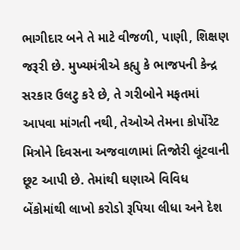ભાગીદાર બને તે માટે વીજળી, પાણી, શિક્ષણ જરૂરી છે. મુખ્યમંત્રીએ કહ્યુ કે ભાજપની કેન્દ્ર સરકાર ઉલટુ કરે છે, તે ગરીબોને મફતમાં આપવા માંગતી નથી, તેઓએ તેમના કોર્પોરેટ મિત્રોને દિવસના અજવાળામાં તિજોરી લૂંટવાની છૂટ આપી છે. તેમાંથી ઘણાએ વિવિધ બેંકોમાંથી લાખો કરોડો રૂપિયા લીધા અને દેશ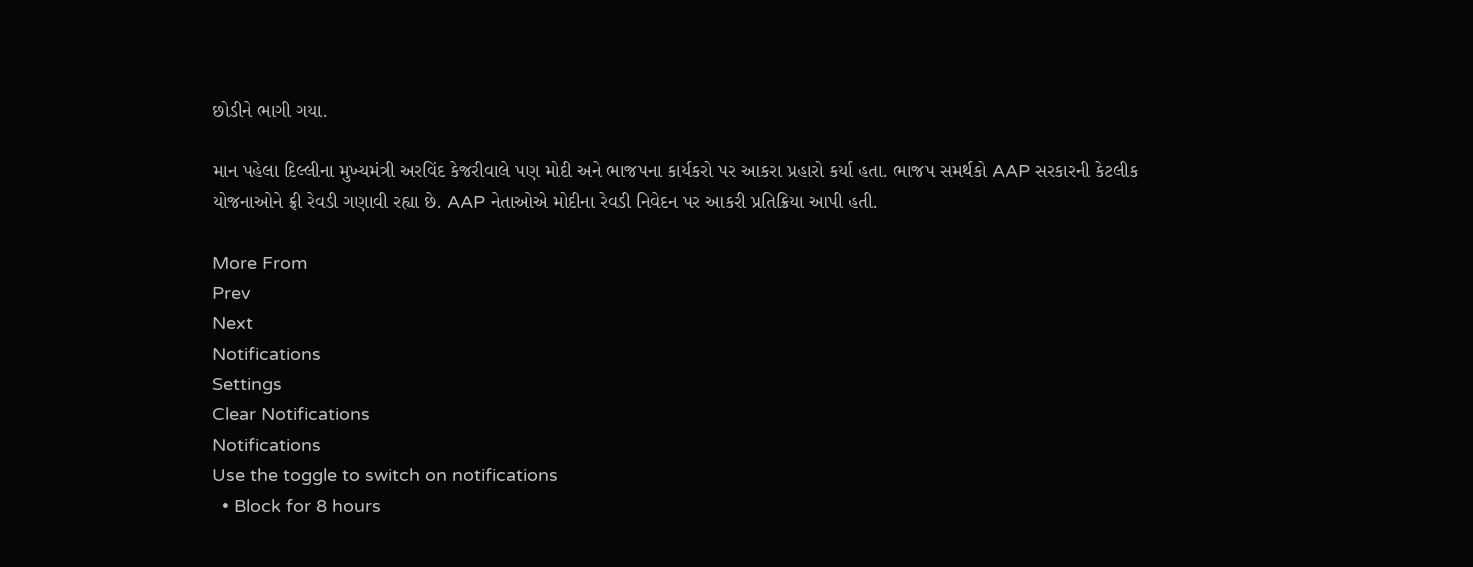છોડીને ભાગી ગયા.

માન પહેલા દિલ્લીના મુખ્યમંત્રી અરવિંદ કેજરીવાલે પણ મોદી અને ભાજપના કાર્યકરો પર આકરા પ્રહારો કર્યા હતા. ભાજપ સમર્થકો AAP સરકારની કેટલીક યોજનાઓને ફ્રી રેવડી ગણાવી રહ્યા છે. AAP નેતાઓએ મોદીના રેવડી નિવેદન પર આકરી પ્રતિક્રિયા આપી હતી.

More From
Prev
Next
Notifications
Settings
Clear Notifications
Notifications
Use the toggle to switch on notifications
  • Block for 8 hours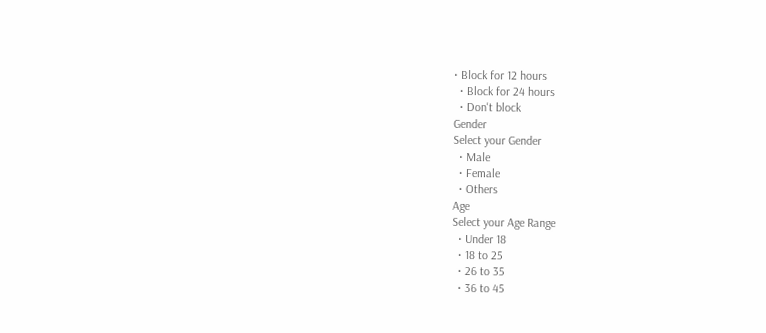• Block for 12 hours
  • Block for 24 hours
  • Don't block
Gender
Select your Gender
  • Male
  • Female
  • Others
Age
Select your Age Range
  • Under 18
  • 18 to 25
  • 26 to 35
  • 36 to 45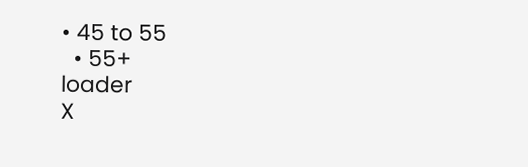• 45 to 55
  • 55+
loader
X